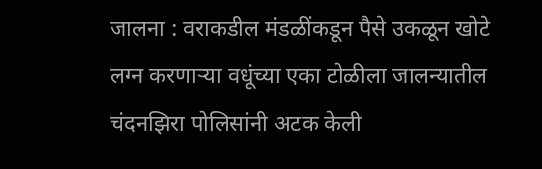जालना : वराकडील मंडळींकडून पैसे उकळून खोटे लग्न करणाऱ्या वधूंच्या एका टोळीला जालन्यातील चंदनझिरा पोलिसांनी अटक केली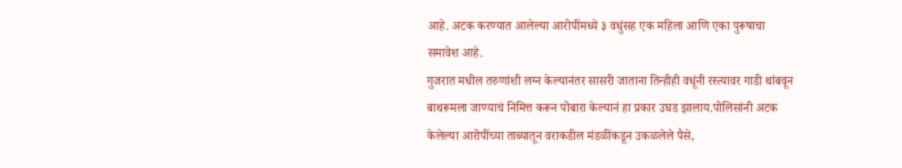आहे. अटक करण्यात आलेल्या आरोपींमध्ये ३ वधुंसह एक महिला आणि एका पुरूषाचा समावेश आहे.
गुजरात मधील तरुणांशी लग्न केल्यानंतर सासरी जाताना तिन्हीही वधूंनी रस्त्यावर गाडी थांबवून बाथरूमला जाण्याचं निमित्त करून पोबारा केल्यानं हा प्रकार उघड झालाय.पोलिसांनी अटक केलेल्या आरोपींच्या ताब्यातून वराकडील मंडळींकडून उकळलेले पैसे,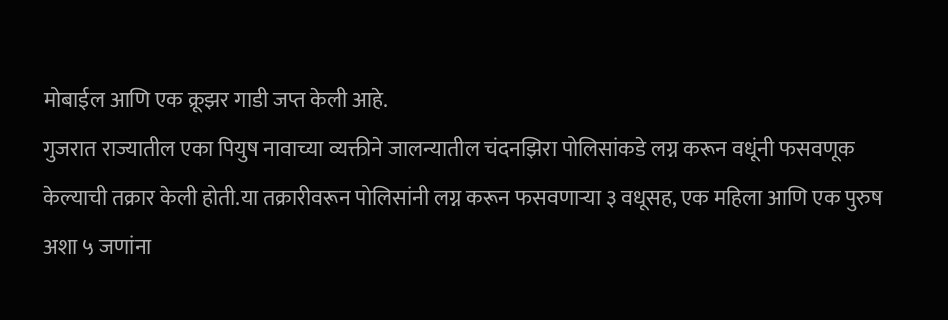मोबाईल आणि एक क्रूझर गाडी जप्त केली आहे.
गुजरात राज्यातील एका पियुष नावाच्या व्यक्तीने जालन्यातील चंदनझिरा पोलिसांकडे लग्न करून वधूंनी फसवणूक केल्याची तक्रार केली होती.या तक्रारीवरून पोलिसांनी लग्न करून फसवणाऱ्या ३ वधूसह, एक महिला आणि एक पुरुष अशा ५ जणांना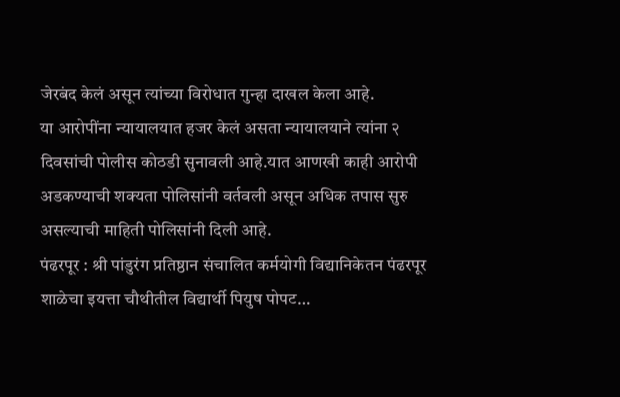जेरबंद केलं असून त्यांच्या विरोधात गुन्हा दाखल केला आहे.
या आरोपींना न्यायालयात हजर केलं असता न्यायालयाने त्यांना २ दिवसांची पोलीस कोठडी सुनावली आहे.यात आणखी काही आरोपी अडकण्याची शक्यता पोलिसांनी वर्तवली असून अधिक तपास सुरु असल्याची माहिती पोलिसांनी दिली आहे.
पंढरपूर : श्री पांडुरंग प्रतिष्ठान संचालित कर्मयोगी विद्यानिकेतन पंढरपूर शाळेचा इयत्ता चौथीतील विद्यार्थी पियुष पोपट…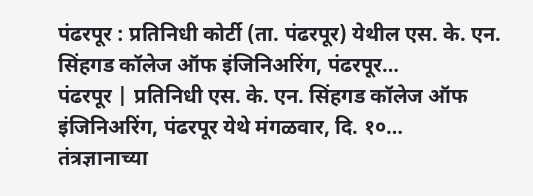पंढरपूर : प्रतिनिधी कोर्टी (ता. पंढरपूर) येथील एस. के. एन. सिंहगड कॉलेज ऑफ इंजिनिअरिंग, पंढरपूर…
पंढरपूर | प्रतिनिधी एस. के. एन. सिंहगड कॉलेज ऑफ इंजिनिअरिंग, पंढरपूर येथे मंगळवार, दि. १०…
तंत्रज्ञानाच्या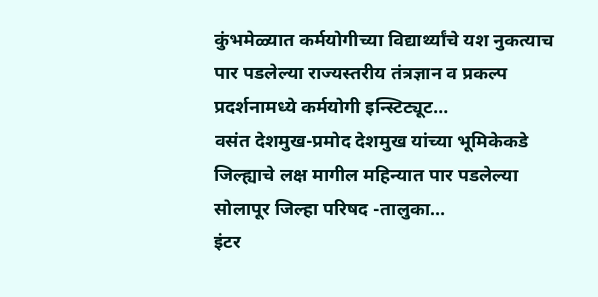कुंभमेळ्यात कर्मयोगीच्या विद्यार्थ्यांचे यश नुकत्याच पार पडलेल्या राज्यस्तरीय तंत्रज्ञान व प्रकल्प प्रदर्शनामध्ये कर्मयोगी इन्स्टिट्यूट…
वसंत देशमुख-प्रमोद देशमुख यांच्या भूमिकेकडे जिल्ह्याचे लक्ष मागील महिन्यात पार पडलेल्या सोलापूर जिल्हा परिषद -तालुका…
इंटर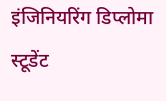इंजिनियरिंग डिप्लोमा स्टूडेंट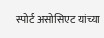स्पोर्ट असोसिएट यांच्या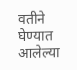वतीने घेण्यात आलेल्या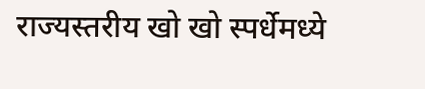राज्यस्तरीय खो खो स्पर्धेमध्ये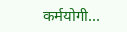कर्मयोगी…